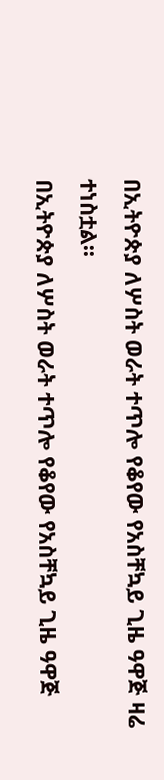በኢትዮጵያ ለሦስት ወራት ተጥሎ የቆየው የአስቸኳይ ጊዜ ዓዋጅ ዛሬ ተነስቷል፡፡
በኢትዮጵያ ለሦስት ወራት ተጥሎ የቆየው የአስቸኳይ ጊዜ ዓዋጅ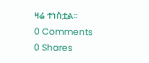ዛሬ ተነስቷል፡፡
0 Comments
0 Shares